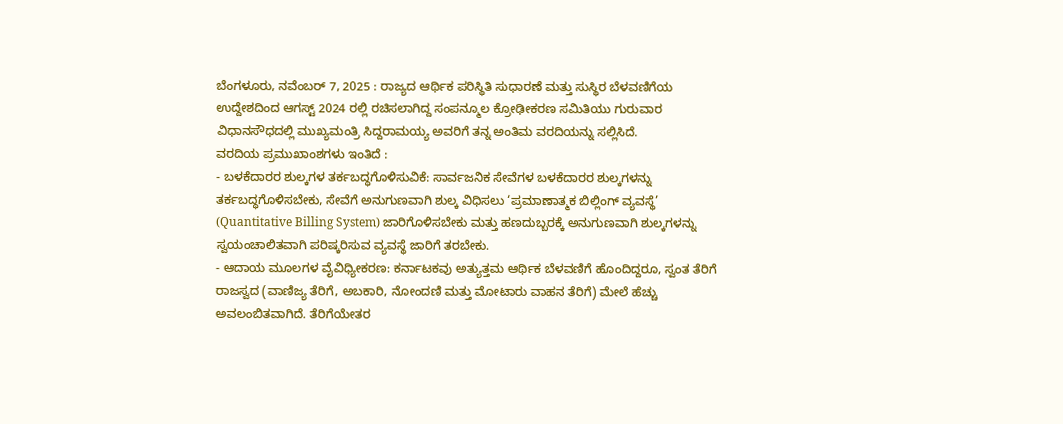ಬೆಂಗಳೂರು, ನವೆಂಬರ್ 7, 2025 : ರಾಜ್ಯದ ಆರ್ಥಿಕ ಪರಿಸ್ಥಿತಿ ಸುಧಾರಣೆ ಮತ್ತು ಸುಸ್ಥಿರ ಬೆಳವಣಿಗೆಯ ಉದ್ದೇಶದಿಂದ ಆಗಸ್ಟ್ 2024 ರಲ್ಲಿ ರಚಿಸಲಾಗಿದ್ದ ಸಂಪನ್ಮೂಲ ಕ್ರೋಢೀಕರಣ ಸಮಿತಿಯು ಗುರುವಾರ ವಿಧಾನಸೌಧದಲ್ಲಿ ಮುಖ್ಯಮಂತ್ರಿ ಸಿದ್ದರಾಮಯ್ಯ ಅವರಿಗೆ ತನ್ನ ಅಂತಿಮ ವರದಿಯನ್ನು ಸಲ್ಲಿಸಿದೆ.
ವರದಿಯ ಪ್ರಮುಖಾಂಶಗಳು ಇಂತಿದೆ :
- ಬಳಕೆದಾರರ ಶುಲ್ಕಗಳ ತರ್ಕಬದ್ಧಗೊಳಿಸುವಿಕೆ: ಸಾರ್ವಜನಿಕ ಸೇವೆಗಳ ಬಳಕೆದಾರರ ಶುಲ್ಕಗಳನ್ನು ತರ್ಕಬದ್ಧಗೊಳಿಸಬೇಕು, ಸೇವೆಗೆ ಅನುಗುಣವಾಗಿ ಶುಲ್ಕ ವಿಧಿಸಲು ‘ಪ್ರಮಾಣಾತ್ಮಕ ಬಿಲ್ಲಿಂಗ್ ವ್ಯವಸ್ಥೆ’ (Quantitative Billing System) ಜಾರಿಗೊಳಿಸಬೇಕು ಮತ್ತು ಹಣದುಬ್ಬರಕ್ಕೆ ಅನುಗುಣವಾಗಿ ಶುಲ್ಕಗಳನ್ನು ಸ್ವಯಂಚಾಲಿತವಾಗಿ ಪರಿಷ್ಕರಿಸುವ ವ್ಯವಸ್ಥೆ ಜಾರಿಗೆ ತರಬೇಕು.
- ಆದಾಯ ಮೂಲಗಳ ವೈವಿಧ್ಯೀಕರಣ: ಕರ್ನಾಟಕವು ಅತ್ಯುತ್ತಮ ಆರ್ಥಿಕ ಬೆಳವಣಿಗೆ ಹೊಂದಿದ್ದರೂ, ಸ್ವಂತ ತೆರಿಗೆ ರಾಜಸ್ವದ (ವಾಣಿಜ್ಯ ತೆರಿಗೆ, ಅಬಕಾರಿ, ನೋಂದಣಿ ಮತ್ತು ಮೋಟಾರು ವಾಹನ ತೆರಿಗೆ) ಮೇಲೆ ಹೆಚ್ಚು ಅವಲಂಬಿತವಾಗಿದೆ. ತೆರಿಗೆಯೇತರ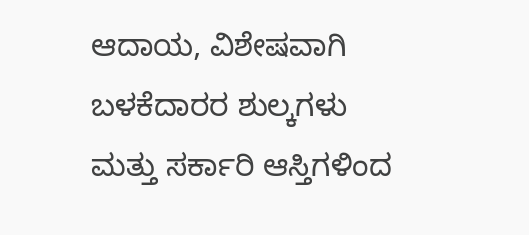ಆದಾಯ, ವಿಶೇಷವಾಗಿ ಬಳಕೆದಾರರ ಶುಲ್ಕಗಳು ಮತ್ತು ಸರ್ಕಾರಿ ಆಸ್ತಿಗಳಿಂದ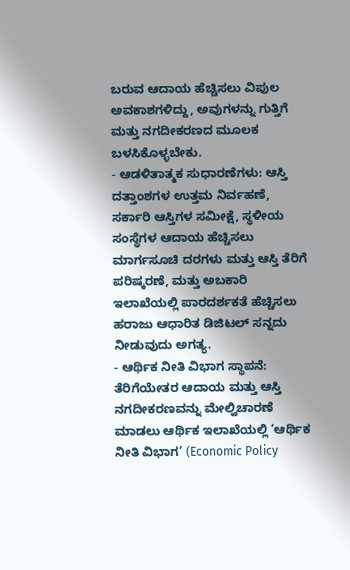ಬರುವ ಆದಾಯ ಹೆಚ್ಚಿಸಲು ವಿಪುಲ ಅವಕಾಶಗಳಿದ್ದು, ಅವುಗಳನ್ನು ಗುತ್ತಿಗೆ ಮತ್ತು ನಗದೀಕರಣದ ಮೂಲಕ ಬಳಸಿಕೊಳ್ಳಬೇಕು.
- ಆಡಳಿತಾತ್ಮಕ ಸುಧಾರಣೆಗಳು: ಆಸ್ತಿ ದತ್ತಾಂಶಗಳ ಉತ್ತಮ ನಿರ್ವಹಣೆ, ಸರ್ಕಾರಿ ಆಸ್ತಿಗಳ ಸಮೀಕ್ಷೆ, ಸ್ಥಳೀಯ ಸಂಸ್ಥೆಗಳ ಆದಾಯ ಹೆಚ್ಚಿಸಲು ಮಾರ್ಗಸೂಚಿ ದರಗಳು ಮತ್ತು ಆಸ್ತಿ ತೆರಿಗೆ ಪರಿಷ್ಕರಣೆ, ಮತ್ತು ಅಬಕಾರಿ ಇಲಾಖೆಯಲ್ಲಿ ಪಾರದರ್ಶಕತೆ ಹೆಚ್ಚಿಸಲು ಹರಾಜು ಆಧಾರಿತ ಡಿಜಿಟಲ್ ಸನ್ನದು ನೀಡುವುದು ಅಗತ್ಯ.
- ಆರ್ಥಿಕ ನೀತಿ ವಿಭಾಗ ಸ್ಥಾಪನೆ: ತೆರಿಗೆಯೇತರ ಆದಾಯ ಮತ್ತು ಆಸ್ತಿ ನಗದೀಕರಣವನ್ನು ಮೇಲ್ವಿಚಾರಣೆ ಮಾಡಲು ಆರ್ಥಿಕ ಇಲಾಖೆಯಲ್ಲಿ ‘ಆರ್ಥಿಕ ನೀತಿ ವಿಭಾಗ’ (Economic Policy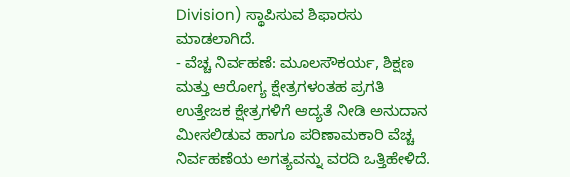Division) ಸ್ಥಾಪಿಸುವ ಶಿಫಾರಸು ಮಾಡಲಾಗಿದೆ.
- ವೆಚ್ಚ ನಿರ್ವಹಣೆ: ಮೂಲಸೌಕರ್ಯ, ಶಿಕ್ಷಣ ಮತ್ತು ಆರೋಗ್ಯ ಕ್ಷೇತ್ರಗಳಂತಹ ಪ್ರಗತಿ ಉತ್ತೇಜಕ ಕ್ಷೇತ್ರಗಳಿಗೆ ಆದ್ಯತೆ ನೀಡಿ ಅನುದಾನ ಮೀಸಲಿಡುವ ಹಾಗೂ ಪರಿಣಾಮಕಾರಿ ವೆಚ್ಚ ನಿರ್ವಹಣೆಯ ಅಗತ್ಯವನ್ನು ವರದಿ ಒತ್ತಿಹೇಳಿದೆ.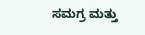ಸಮಗ್ರ ಮತ್ತು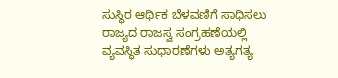ಸುಸ್ಥಿರ ಆರ್ಥಿಕ ಬೆಳವಣಿಗೆ ಸಾಧಿಸಲು ರಾಜ್ಯದ ರಾಜಸ್ವ ಸಂಗ್ರಹಣೆಯಲ್ಲಿ ವ್ಯವಸ್ಥಿತ ಸುಧಾರಣೆಗಳು ಅತ್ಯಗತ್ಯ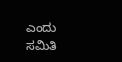ಎಂದು ಸಮಿತಿ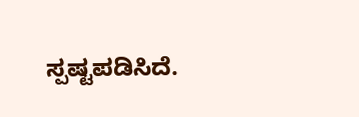ಸ್ಪಷ್ಟಪಡಿಸಿದೆ.